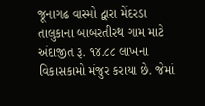જૂનાગઢ વાસ્મો દ્વારા મેંદરડા તાલુકાના બાબરતીરથ ગામ માટે અંદાજીત રૂ. ૧૪.૮૮ લાખના વિકાસકામો મંજુર કરાયા છે. જેમાં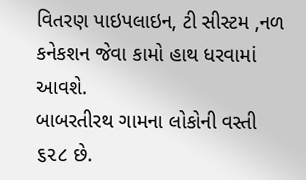વિતરણ પાઇપલાઇન, ટી સીસ્ટમ ,નળ કનેકશન જેવા કામો હાથ ધરવામાં આવશે.
બાબરતીરથ ગામના લોકોની વસ્તી ૬૨૮ છે.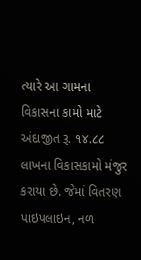ત્યારે આ ગામના વિકાસના કામો માટે અંદાજીત રૂ. ૧૪.૮૮ લાખના વિકાસકામો મંજુર કરાયા છે. જેમાં વિતરણ પાઇપલાઇન, નળ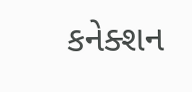કનેક્શન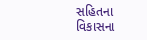સહિતના વિકાસના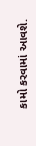કામો કરવામાં આવશે.